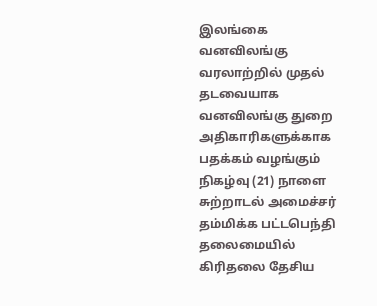இலங்கை வனவிலங்கு வரலாற்றில் முதல் தடவையாக வனவிலங்கு துறை அதிகாரிகளுக்காக பதக்கம் வழங்கும் நிகழ்வு (21) நாளை சுற்றாடல் அமைச்சர் தம்மிக்க பட்டபெந்தி தலைமையில் கிரிதலை தேசிய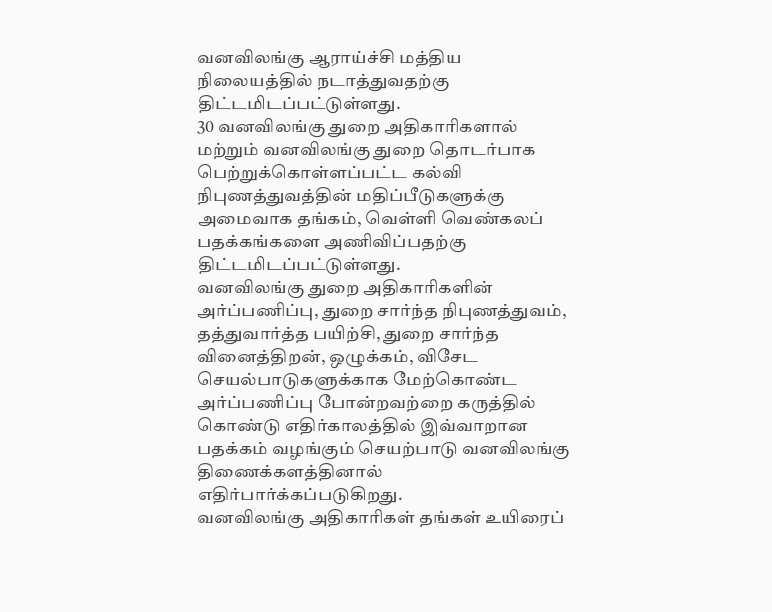வனவிலங்கு ஆராய்ச்சி மத்திய நிலையத்தில் நடாத்துவதற்கு திட்டமிடப்பட்டுள்ளது.
30 வனவிலங்கு துறை அதிகாரிகளால் மற்றும் வனவிலங்கு துறை தொடர்பாக பெற்றுக்கொள்ளப்பட்ட கல்வி நிபுணத்துவத்தின் மதிப்பீடுகளுக்கு அமைவாக தங்கம், வெள்ளி வெண்கலப் பதக்கங்களை அணிவிப்பதற்கு திட்டமிடப்பட்டுள்ளது.
வனவிலங்கு துறை அதிகாரிகளின் அர்ப்பணிப்பு, துறை சார்ந்த நிபுணத்துவம், தத்துவார்த்த பயிற்சி, துறை சார்ந்த வினைத்திறன், ஒழுக்கம், விசேட செயல்பாடுகளுக்காக மேற்கொண்ட அர்ப்பணிப்பு போன்றவற்றை கருத்தில் கொண்டு எதிர்காலத்தில் இவ்வாறான பதக்கம் வழங்கும் செயற்பாடு வனவிலங்கு திணைக்களத்தினால் எதிர்பார்க்கப்படுகிறது.
வனவிலங்கு அதிகாரிகள் தங்கள் உயிரைப்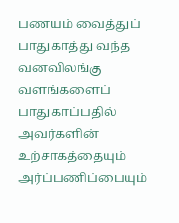பணயம் வைத்துப் பாதுகாத்து வந்த வனவிலங்கு வளங்களைப் பாதுகாப்பதில் அவர்களின் உற்சாகத்தையும் அர்ப்பணிப்பையும்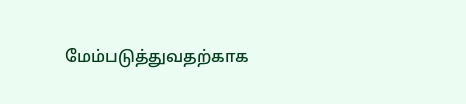மேம்படுத்துவதற்காக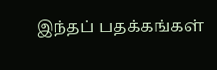இந்தப் பதக்கங்கள்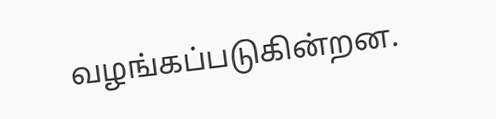வழங்கப்படுகின்றன.